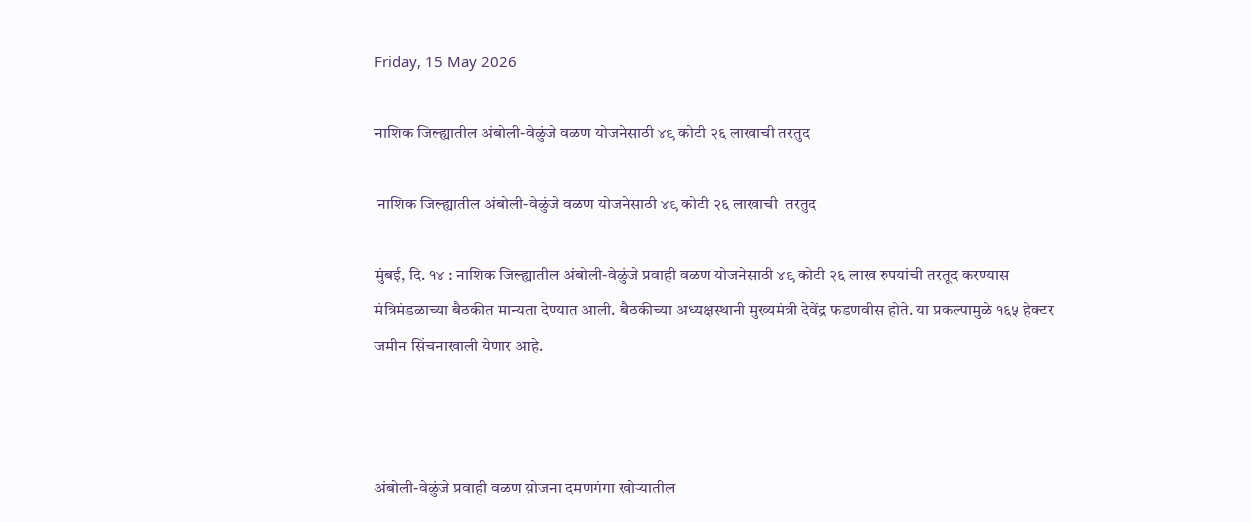Friday, 15 May 2026

नाशिक जिल्ह्यातील अंबोली-वेळुंजे वळण योजनेसाठी ४९ कोटी २६ लाखाची तरतुद

 नाशिक जिल्ह्यातील अंबोली-वेळुंजे वळण योजनेसाठी ४९ कोटी २६ लाखाची  तरतुद

मुंबई, दि. १४ : नाशिक जिल्ह्यातील अंबोली-वेळुंजे प्रवाही वळण योजनेसाठी ४९ कोटी २६ लाख रुपयांची तरतूद करण्यास मंत्रिमंडळाच्या बैठकीत मान्यता देण्यात आली. बैठकीच्या अध्यक्षस्थानी मुख्यमंत्री देवेंद्र फडणवीस होते. या प्रकल्पामुळे १६५ हेक्टर जमीन सिंचनाखाली येणार आहे.



अंबोली-वेळुंजे प्रवाही वळण य़ोजना दमणगंगा खोऱ्यातील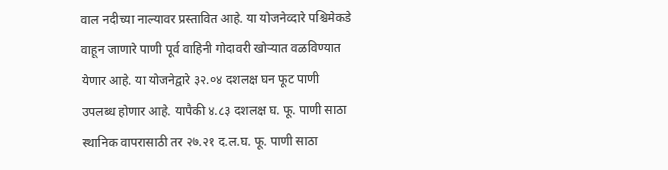वाल नदीच्या नाल्यावर प्रस्तावित आहे. या योजनेव्दारे पश्चिमेकडे वाहून जाणारे पाणी पूर्व वाहिनी गोदावरी खोऱ्यात वळविण्यात येणार आहे. या योजनेद्वारे ३२.०४ दशलक्ष घन फूट पाणी उपलब्ध होणार आहे. यापैकी ४.८३ दशलक्ष घ. फू. पाणी साठा स्थानिक वापरासाठी तर २७.२१ द.ल.घ. फू. पाणी साठा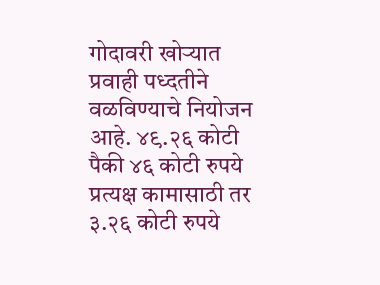गोदावरी खोऱ्यात प्रवाही पध्दतीने वळविण्याचे नियोजन आहे. ४९.२६ कोटी पैकी ४६ कोटी रुपये प्रत्यक्ष कामासाठी तर ३.२६ कोटी रुपये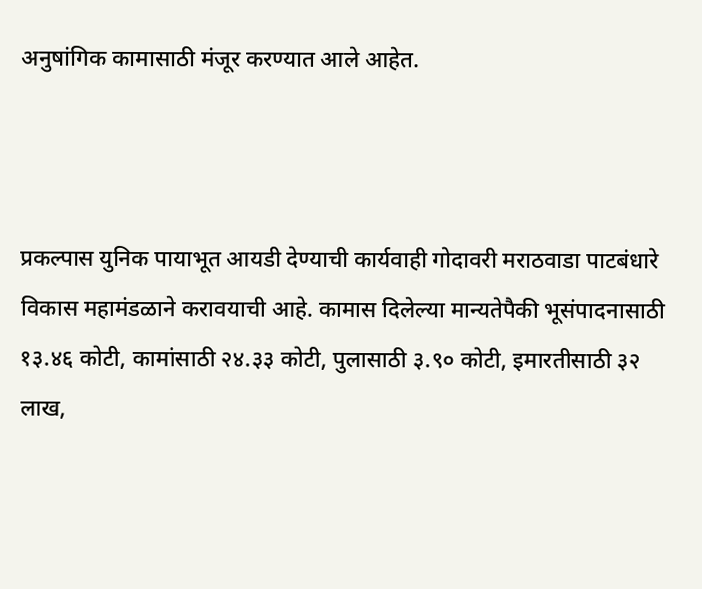अनुषांगिक कामासाठी मंजूर करण्यात आले आहेत.



प्रकल्पास युनिक पायाभूत आयडी देण्याची कार्यवाही गोदावरी मराठवाडा पाटबंधारे विकास महामंडळाने करावयाची आहे. कामास दिलेल्या मान्यतेपैकी भूसंपादनासाठी १३.४६ कोटी, कामांसाठी २४.३३ कोटी, पुलासाठी ३.९० कोटी, इमारतीसाठी ३२ लाख,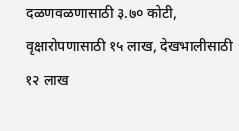दळणवळणासाठी ३.७० कोटी, वृक्षारोपणासाठी १५ लाख, देखभालीसाठी १२ लाख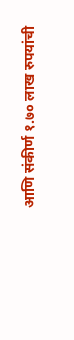आणि संकीर्ण १.७० लाख रुपयांची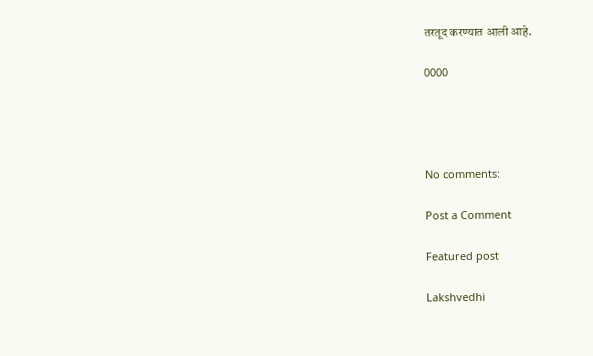तरतूद करण्यात आली आहे.

0000




No comments:

Post a Comment

Featured post

Lakshvedhi